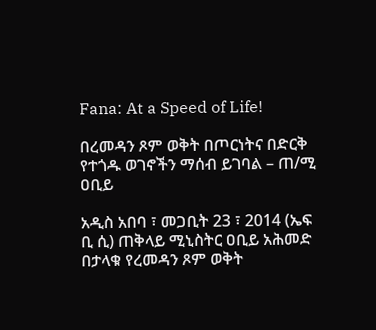Fana: At a Speed of Life!

በረመዳን ጾም ወቅት በጦርነትና በድርቅ የተጎዱ ወገኖችን ማሰብ ይገባል – ጠ/ሚ ዐቢይ

አዲስ አበባ ፣ መጋቢት 23 ፣ 2014 (ኤፍ ቢ ሲ) ጠቅላይ ሚኒስትር ዐቢይ አሕመድ በታላቁ የረመዳን ጾም ወቅት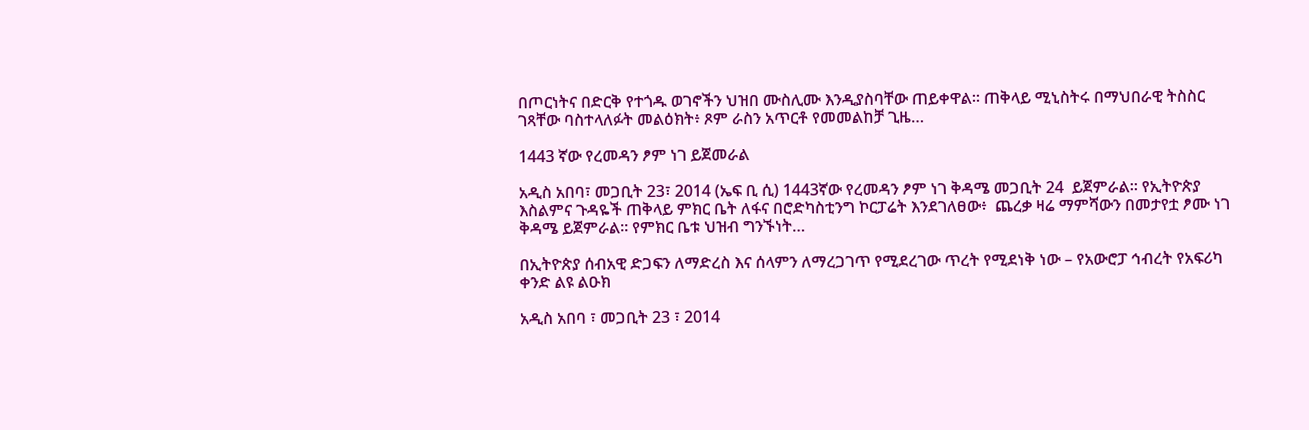በጦርነትና በድርቅ የተጎዱ ወገኖችን ህዝበ ሙስሊሙ እንዲያስባቸው ጠይቀዋል። ጠቅላይ ሚኒስትሩ በማህበራዊ ትስስር ገጻቸው ባስተላለፉት መልዕክት፥ ጾም ራስን አጥርቶ የመመልከቻ ጊዜ…

1443 ኛው የረመዳን ፆም ነገ ይጀመራል

አዲስ አበባ፣ መጋቢት 23፣ 2014 (ኤፍ ቢ ሲ) 1443ኛው የረመዳን ፆም ነገ ቅዳሜ መጋቢት 24  ይጀምራል። የኢትዮጵያ እስልምና ጉዳዬች ጠቅላይ ምክር ቤት ለፋና በሮድካስቲንግ ኮርፓሬት እንደገለፀው፥  ጨረቃ ዛሬ ማምሻውን በመታየቷ ፆሙ ነገ ቅዳሜ ይጀምራል። የምክር ቤቱ ህዝብ ግንኙነት…

በኢትዮጵያ ሰብአዊ ድጋፍን ለማድረስ እና ሰላምን ለማረጋገጥ የሚደረገው ጥረት የሚደነቅ ነው – የአውሮፓ ኅብረት የአፍሪካ ቀንድ ልዩ ልዑክ

አዲስ አበባ ፣ መጋቢት 23 ፣ 2014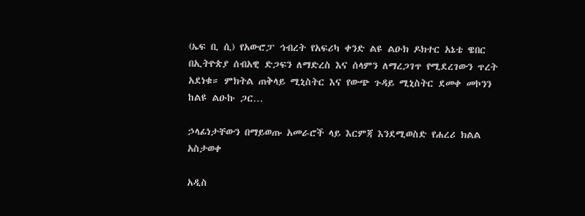(ኤፍ ቢ ሲ) የአውሮፓ ኅብረት የአፍሪካ ቀንድ ልዩ ልዑክ ዶክተር አኔቴ ዌበር በኢትዮጵያ ሰብአዊ ድጋፍን ለማድረስ እና ሰላምን ለማረጋገጥ የሚደረገውን ጥረት አደነቁ። ምክትል ጠቅላይ ሚኒስትር እና የውጭ ጉዳይ ሚኒስትር ደመቀ መኮንን ከልዩ ልዑኩ ጋር…

ኃላፊነታቸውን በማይወጡ አመራሮች ላይ እርምጃ እንደሚወስድ የሐረሪ ክልል አስታወቀ

አዲስ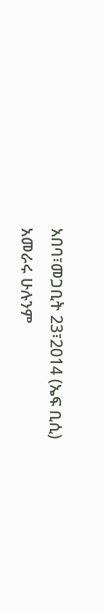አበባ፣መጋቢት 23፣2014 (ኤፍ ቢሲ) አመራሩ ሁሉንም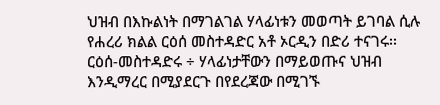ህዝብ በእኩልነት በማገልገል ሃላፊነቱን መወጣት ይገባል ሲሉ የሐረሪ ክልል ርዕሰ መስተዳድር አቶ ኦርዲን በድሪ ተናገሩ፡፡ ርዕሰ-መስተዳድሩ ÷ ሃላፊነታቸውን በማይወጡና ህዝብ እንዲማረር በሚያደርጉ በየደረጃው በሚገኙ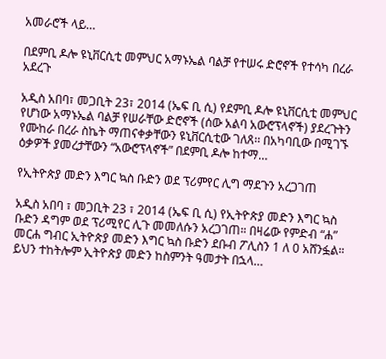አመራሮች ላይ…

በደምቢ ዶሎ ዩኒቨርሲቲ መምህር አማኑኤል ባልቻ የተሠሩ ድሮኖች የተሳካ በረራ አደረጉ

አዲስ አበባ፣ መጋቢት 23፣ 2014 (ኤፍ ቢ ሲ) የደምቢ ዶሎ ዩኒቨርሲቲ መምህር የሆነው አማኑኤል ባልቻ የሠራቸው ድሮኖች (ሰው አልባ አውሮፕላኖች) ያደረጉትን የሙከራ በረራ ስኬት ማጠናቀቃቸውን ዩኒቨርሲቲው ገለጸ፡፡ በአካባቢው በሚገኙ ዕቃዎች ያመረታቸውን “አውሮፕላኖች” በደምቢ ዶሎ ከተማ…

የኢትዮጵያ መድን እግር ኳስ ቡድን ወደ ፕሪምየር ሊግ ማደጉን አረጋገጠ

አዲስ አበባ ፣ መጋቢት 23 ፣ 2014 (ኤፍ ቢ ሲ) የኢትዮጵያ መድን እግር ኳስ ቡድን ዳግም ወደ ፕሪሚየር ሊጉ መመለሱን አረጋገጠ። በዛሬው የምድብ “ሐ” መርሐ ግብር ኢትዮጵያ መድን እግር ኳስ ቡድን ደቡብ ፖሊስን 1 ለ 0 አሸንፏል። ይህን ተከትሎም ኢትዮጵያ መድን ከስምንት ዓመታት በኋላ…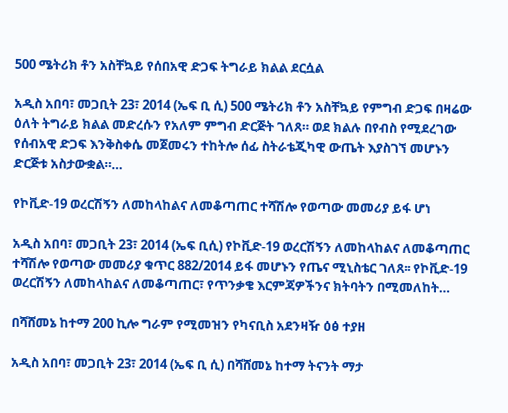500 ሜትሪክ ቶን አስቸኳይ የሰበአዊ ድጋፍ ትግራይ ክልል ደርሷል

አዲስ አበባ፣ መጋቢት 23፣ 2014 (ኤፍ ቢ ሲ) 500 ሜትሪክ ቶን አስቸኳይ የምግብ ድጋፍ በዛሬው ዕለት ትግራይ ክልል መድረሱን የአለም ምግብ ድርጅት ገለጸ። ወደ ክልሉ በየብስ የሚደረገው የሰብአዊ ድጋፍ እንቅስቀሴ መጀመሩን ተከትሎ ሰፊ ስትራቴጂካዊ ውጤት እያስገኘ መሆኑን ድርጅቱ አስታውቋል።…

የኮቪድ-19 ወረርሽኝን ለመከላከልና ለመቆጣጠር ተሻሽሎ የወጣው መመሪያ ይፋ ሆነ

አዲስ አበባ፣ መጋቢት 23፣ 2014 (ኤፍ ቢሲ) የኮቪድ-19 ወረርሽኝን ለመከላከልና ለመቆጣጠር ተሻሽሎ የወጣው መመሪያ ቁጥር 882/2014 ይፋ መሆኑን የጤና ሚኒስቴር ገለጸ፡፡ የኮቪድ-19 ወረርሽኝን ለመከላከልና ለመቆጣጠር፣ የጥንቃቄ እርምጃዎችንና ክትባትን በሚመለከት…

በሻሸመኔ ከተማ 200 ኪሎ ግራም የሚመዝን የካናቢስ አደንዛዥ ዕፅ ተያዘ

አዲስ አበባ፣ መጋቢት 23፣ 2014 (ኤፍ ቢ ሲ) በሻሸመኔ ከተማ ትናንት ማታ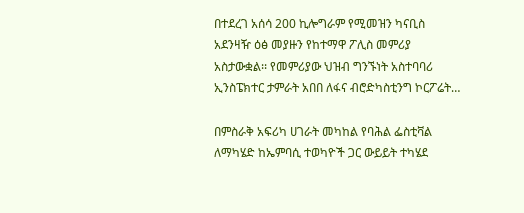በተደረገ አሰሳ 200 ኪሎግራም የሚመዝን ካናቢስ አደንዛዥ ዕፅ መያዙን የከተማዋ ፖሊስ መምሪያ አስታውቋል፡፡ የመምሪያው ህዝብ ግንኙነት አስተባባሪ ኢንስፔክተር ታምራት አበበ ለፋና ብሮድካስቲንግ ኮርፖሬት…

በምስራቅ አፍሪካ ሀገራት መካከል የባሕል ፌስቲቫል ለማካሄድ ከኤምባሲ ተወካዮች ጋር ውይይት ተካሄደ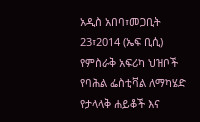አዲስ አበባ፣መጋቢት 23፣2014 (ኤፍ ቢሲ) የምስራቅ አፍሪካ ህዝቦች የባሕል ፌስቲቫል ለማካሄድ የታላላቅ ሐይቆች እና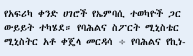የአፍሪካ ቀንድ ሀገሮች የኤምባሲ ተወካዮች ጋር ውይይት ተካሄደ። የባሕልና ስፖርት ሚኒስቴር ሚኒስትር አቶ ቀጄላ መርዳሳ ÷ የባሕልና የኪነ-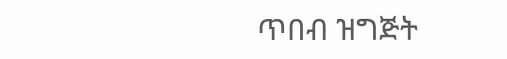ጥበብ ዝግጅት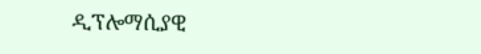ዲፕሎማሲያዊ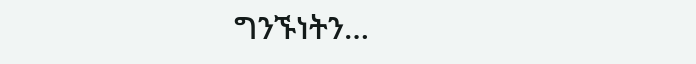ግንኙነትን…